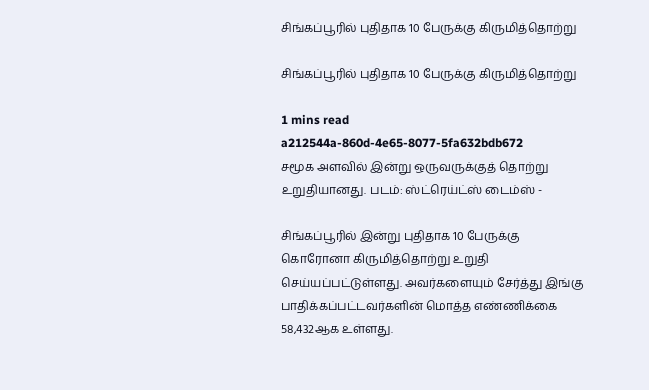சிங்கப்பூரில் புதிதாக 10 பேருக்கு கிருமித்தொற்று

சிங்கப்பூரில் புதிதாக 10 பேருக்கு கிருமித்தொற்று

1 mins read
a212544a-860d-4e65-8077-5fa632bdb672
சமூக அளவில் இன்று ஒருவருக்குத் தொற்று உறுதியானது. படம்: ஸ்ட்ரெய்ட்ஸ் டைம்ஸ் -

சிங்கப்பூரில் இன்று புதிதாக 10 பேருக்கு கொரோனா கிருமித்தொற்று உறுதி செய்யப்பட்டுள்ளது. அவர்களையும் சேர்த்து இங்கு பாதிக்கப்பட்டவர்களின் மொத்த எண்ணிக்கை 58,432ஆக உள்ளது.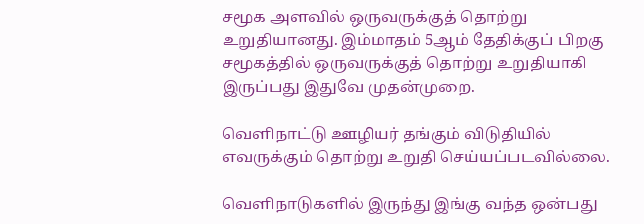சமூக அளவில் ஒருவருக்குத் தொற்று உறுதியானது. இம்மாதம் 5ஆம் தேதிக்குப் பிறகு சமூகத்தில் ஒருவருக்குத் தொற்று உறுதியாகி இருப்பது இதுவே முதன்முறை.

வெளிநாட்டு ஊழியர் தங்கும் விடுதியில் எவருக்கும் தொற்று உறுதி செய்யப்படவில்லை.

வெளிநாடுகளில் இருந்து இங்கு வந்த ஒன்பது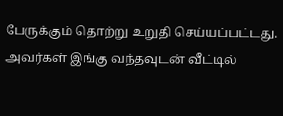பேருக்கும் தொற்று உறுதி செய்யப்பட்டது. அவர்கள் இங்கு வந்தவுடன் வீட்டில்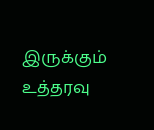இருக்கும் உத்தரவு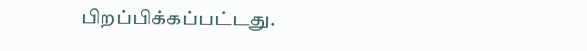பிறப்பிக்கப்பட்டது.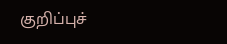குறிப்புச்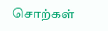சொற்கள்